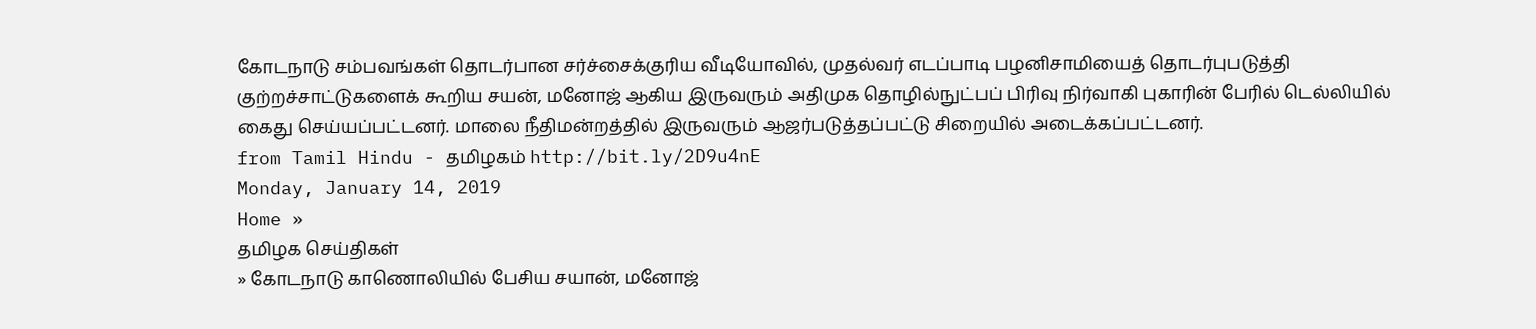கோடநாடு சம்பவங்கள் தொடர்பான சர்ச்சைக்குரிய வீடியோவில், முதல்வர் எடப்பாடி பழனிசாமியைத் தொடர்புபடுத்தி குற்றச்சாட்டுகளைக் கூறிய சயன், மனோஜ் ஆகிய இருவரும் அதிமுக தொழில்நுட்பப் பிரிவு நிர்வாகி புகாரின் பேரில் டெல்லியில் கைது செய்யப்பட்டனர். மாலை நீதிமன்றத்தில் இருவரும் ஆஜர்படுத்தப்பட்டு சிறையில் அடைக்கப்பட்டனர்.
from Tamil Hindu - தமிழகம் http://bit.ly/2D9u4nE
Monday, January 14, 2019
Home »
தமிழக செய்திகள்
» கோடநாடு காணொலியில் பேசிய சயான், மனோஜ்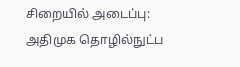சிறையில் அடைப்பு: அதிமுக தொழில்நுட்ப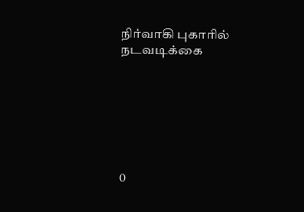நிர்வாகி புகாரில் நடவடிக்கை







0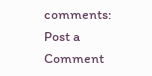comments:
Post a Comment